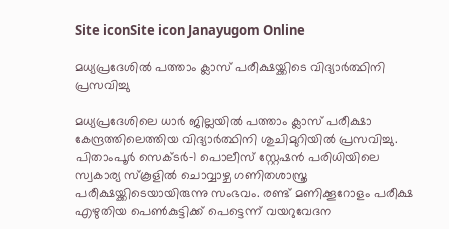Site iconSite icon Janayugom Online

മധ്യപ്രദേശിൽ പത്താം ക്ലാസ് പരീക്ഷയ്ക്കിടെ വിദ്യാർത്ഥിനി പ്രസവിച്ചു

മധ്യപ്രദേശിലെ ധാർ ജില്ലയിൽ പത്താം ക്ലാസ് പരീക്ഷാ കേന്ദ്രത്തിലെത്തിയ വിദ്യാർത്ഥിനി ശുചിമുറിയിൽ പ്രസവിച്ചു. പിതാംപൂർ സെക്ടർ‑1 പൊലീസ് സ്റ്റേഷൻ പരിധിയിലെ സ്വകാര്യ സ്കൂളിൽ ചൊവ്വാഴ്ച ഗണിതശാസ്ത്ര പരീക്ഷയ്ക്കിടെയായിരുന്നു സംഭവം. രണ്ട് മണിക്കൂറോളം പരീക്ഷ എഴുതിയ പെൺകുട്ടിക്ക് പെട്ടെന്ന് വയറുവേദന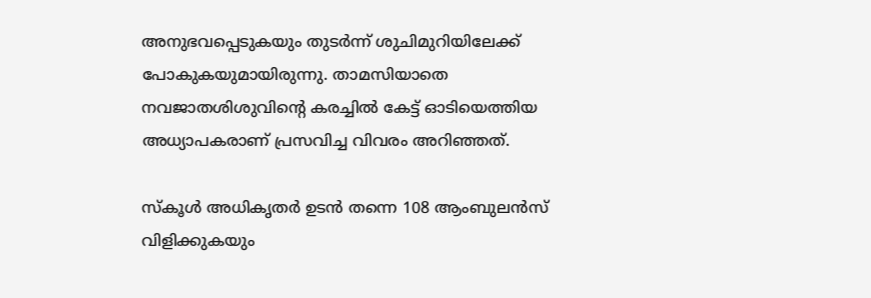അനുഭവപ്പെടുകയും തുടർന്ന് ശുചിമുറിയിലേക്ക് പോകുകയുമായിരുന്നു. താമസിയാതെ നവജാതശിശുവിന്റെ കരച്ചിൽ കേട്ട് ഓടിയെത്തിയ അധ്യാപകരാണ് പ്രസവിച്ച വിവരം അറിഞ്ഞത്.

സ്കൂൾ അധികൃതർ ഉടൻ തന്നെ 108 ആംബുലൻസ് വിളിക്കുകയും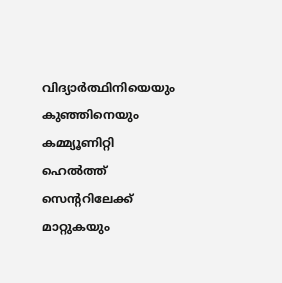വിദ്യാർത്ഥിനിയെയും കുഞ്ഞിനെയും കമ്മ്യൂണിറ്റി ഹെൽത്ത് സെന്ററിലേക്ക് മാറ്റുകയും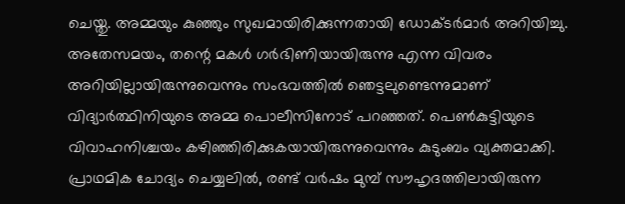ചെയ്തു. അമ്മയും കുഞ്ഞും സുഖമായിരിക്കുന്നതായി ഡോക്ടർമാർ അറിയിച്ചു. അതേസമയം, തന്റെ മകൾ ഗർഭിണിയായിരുന്നു എന്ന വിവരം അറിയില്ലായിരുന്നുവെന്നും സംഭവത്തിൽ ഞെട്ടലുണ്ടെന്നുമാണ് വിദ്യാർത്ഥിനിയുടെ അമ്മ പൊലീസിനോട് പറഞ്ഞത്. പെൺകുട്ടിയുടെ വിവാഹനിശ്ചയം കഴിഞ്ഞിരിക്കുകയായിരുന്നുവെന്നും കുടുംബം വ്യക്തമാക്കി. പ്രാഥമിക ചോദ്യം ചെയ്യലിൽ, രണ്ട് വർഷം മുമ്പ് സൗഹൃദത്തിലായിരുന്ന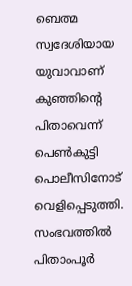ബെത്മ സ്വദേശിയായ യുവാവാണ് കുഞ്ഞിന്റെ പിതാവെന്ന് പെൺകുട്ടി പൊലീസിനോട് വെളിപ്പെടുത്തി. സംഭവത്തിൽ പിതാംപൂർ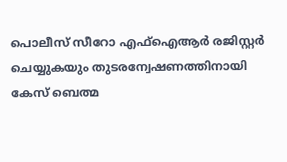പൊലീസ് സീറോ എഫ്‌ഐആർ രജിസ്റ്റർ ചെയ്യുകയും തുടരന്വേഷണത്തിനായി കേസ് ബെത്മ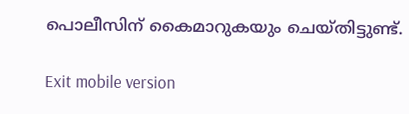പൊലീസിന് കൈമാറുകയും ചെയ്തിട്ടുണ്ട്.

Exit mobile version